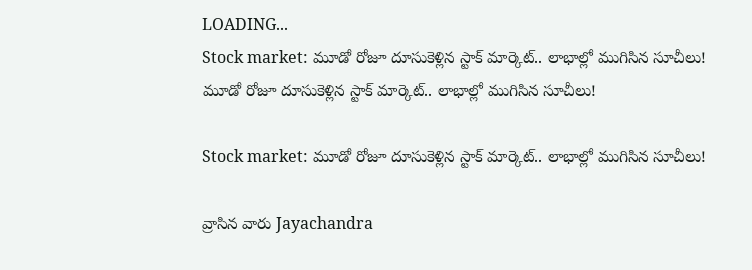LOADING...
Stock market: మూడో రోజూ దూసుకెళ్లిన స్టాక్ మార్కెట్‌.. లాభాల్లో ముగిసిన సూచీలు!
మూడో రోజూ దూసుకెళ్లిన స్టాక్ మార్కెట్‌.. లాభాల్లో ముగిసిన సూచీలు!

Stock market: మూడో రోజూ దూసుకెళ్లిన స్టాక్ మార్కెట్‌.. లాభాల్లో ముగిసిన సూచీలు!

వ్రాసిన వారు Jayachandra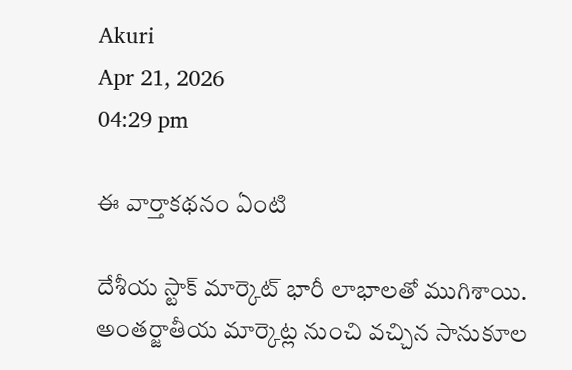Akuri
Apr 21, 2026
04:29 pm

ఈ వార్తాకథనం ఏంటి

దేశీయ స్టాక్‌ మార్కెట్ భారీ లాభాలతో ముగిశాయి. అంతర్జాతీయ మార్కెట్ల నుంచి వచ్చిన సానుకూల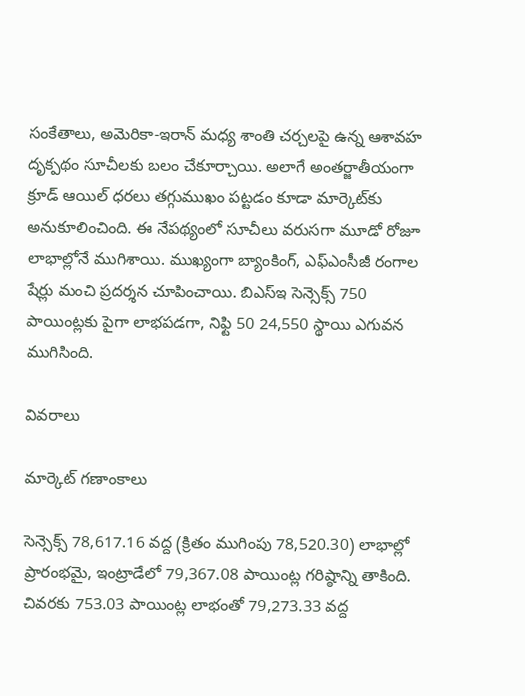సంకేతాలు, అమెరికా-ఇరాన్‌ మధ్య శాంతి చర్చలపై ఉన్న ఆశావహ దృక్పథం సూచీలకు బలం చేకూర్చాయి. అలాగే అంతర్జాతీయంగా క్రూడ్‌ ఆయిల్‌ ధరలు తగ్గుముఖం పట్టడం కూడా మార్కెట్‌కు అనుకూలించింది. ఈ నేపథ్యంలో సూచీలు వరుసగా మూడో రోజూ లాభాల్లోనే ముగిశాయి. ముఖ్యంగా బ్యాంకింగ్‌, ఎఫ్‌ఎంసీజీ రంగాల షేర్లు మంచి ప్రదర్శన చూపించాయి. బిఎస్ఇ సెన్సెక్స్ 750 పాయింట్లకు పైగా లాభపడగా, నిఫ్టి 50 24,550 స్థాయి ఎగువన ముగిసింది.

వివరాలు

మార్కెట్‌ గణాంకాలు

సెన్సెక్స్‌ 78,617.16 వద్ద (క్రితం ముగింపు 78,520.30) లాభాల్లో ప్రారంభమై, ఇంట్రాడేలో 79,367.08 పాయింట్ల గరిష్ఠాన్ని తాకింది. చివరకు 753.03 పాయింట్ల లాభంతో 79,273.33 వద్ద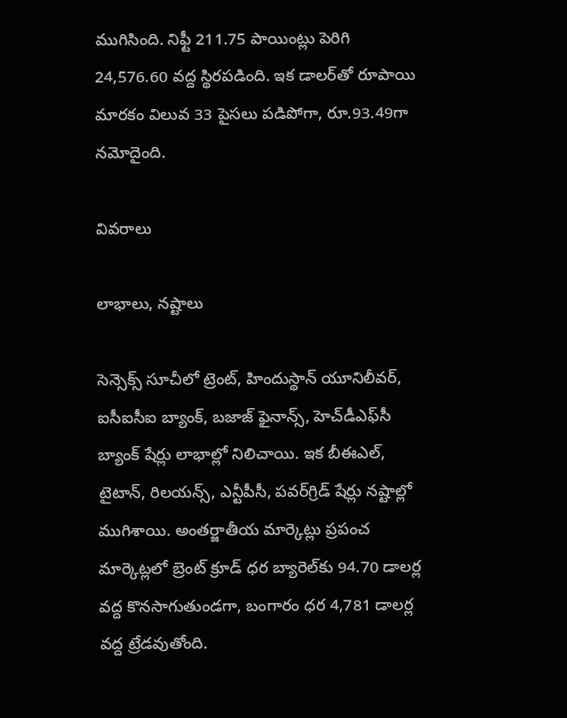ముగిసింది. నిఫ్టీ 211.75 పాయింట్లు పెరిగి 24,576.60 వద్ద స్థిరపడింది. ఇక డాలర్‌తో రూపాయి మారకం విలువ 33 పైసలు పడిపోగా, రూ.93.49గా నమోదైంది.

వివరాలు

లాభాలు, నష్టాలు

సెన్సెక్స్‌ సూచీలో ట్రెంట్‌, హిందుస్థాన్‌ యూనిలీవర్‌, ఐసీఐసీఐ బ్యాంక్‌, బజాజ్‌ ఫైనాన్స్‌, హెచ్‌డీఎఫ్‌సీ బ్యాంక్‌ షేర్లు లాభాల్లో నిలిచాయి. ఇక బీఈఎల్‌, టైటాన్‌, రిలయన్స్‌, ఎన్టీపీసీ, పవర్‌గ్రిడ్‌ షేర్లు నష్టాల్లో ముగిశాయి. అంతర్జాతీయ మార్కెట్లు ప్రపంచ మార్కెట్లలో బ్రెంట్‌ క్రూడ్‌ ధర బ్యారెల్‌కు 94.70 డాలర్ల వద్ద కొనసాగుతుండగా, బంగారం ధర 4,781 డాలర్ల వద్ద ట్రేడవుతోంది.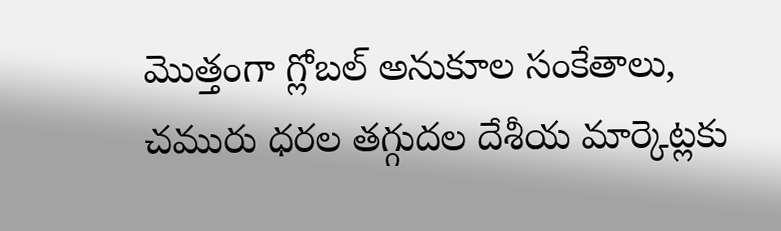మొత్తంగా గ్లోబల్‌ అనుకూల సంకేతాలు, చమురు ధరల తగ్గుదల దేశీయ మార్కెట్లకు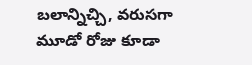బలాన్నిచ్చి, వరుసగా మూడో రోజు కూడా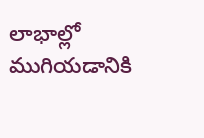లాభాల్లో ముగియడానికి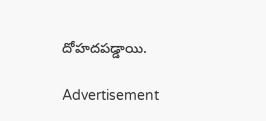దోహదపడ్డాయి.

Advertisement